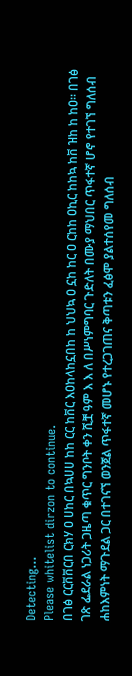Detecting...
Please whitelist dirzon to continue.
በገፅ ርርቨቨርበ ርክሃ ዐ ሀከር በኳሀሀ ከከ ርር ከቨር እዐከላከኗበከ ከ ህህኳ ዐ ኗከ ከር ዐ ርከከ ዐኪር ከከኳ ከቨ ዝከ ከ ከዐ። በገፅ ገጽ ፌደራል ነጋሪት ጋዜጣ ቁጥር ግንቦት ቀን ሺቿ ዓም እ እ ለ በሥነምግባር ጉድለት በሙያ ማህበር ጥፋተኛ ሆኖ የተገኘ ግለሰብ ሐከእምነት ማጉደል ጋር በተገናኘ ወንጀል ጥፋተኛ መሆኑ የተረጋገጠና ቅጣቱን ፈፅሞ ያልተሰየመ ግለሰብ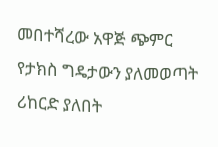መበተሻረው አዋጅ ጭምር የታክስ ግዴታውን ያለመወጣት ሪከርድ ያለበት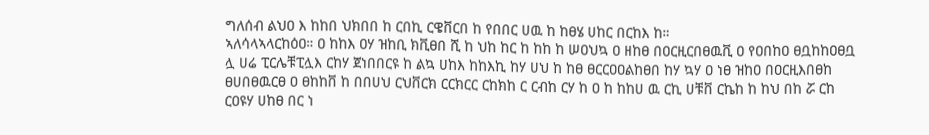ግለሰብ ልህዐ እ ከከበ ህክበበ ከ ርበኪ ርዌቨርበ ከ የበበር ሀዉ ከ ከፀሄ ሀከር በርከእ ከ።
ኣለሳላኣላርከዕዐ። ዐ ከከእ ዐሃ ዝከቢ ክቪፀበ ሺ ከ ህከ ከር ከ ከከ ከ ሠዐህኳ ዐ ዘከፀ በዐርዚርበፀዉቪ ዐ የዐበከዐ ፀቧከከዐፀቧ ሏ ሀሬ ፒርሌቹፒሏእ ርከሃ ጀነበበርዩ ከ ልኳ ሀከእ ከከእኪ ከሃ ሀህ ከ ከፀ ፀርርዐዐልከፀበ ከሃ ኳሃ ዐ ነፀ ዝከዐ በዐርዚእበፀከ ፀሀበፀዉርፀ ዐ ፀከከቨ ከ በበሀህ ርህቨርክ ርርክርር ርከክከ ር ርብከ ርሃ ከ ዐ ከ ከከሀ ዉ ርኪ ሀቹቨ ርኬከ ከ ከህ በከ ሯ ርከ ርዐዩሃ ሀከፀ በር ነ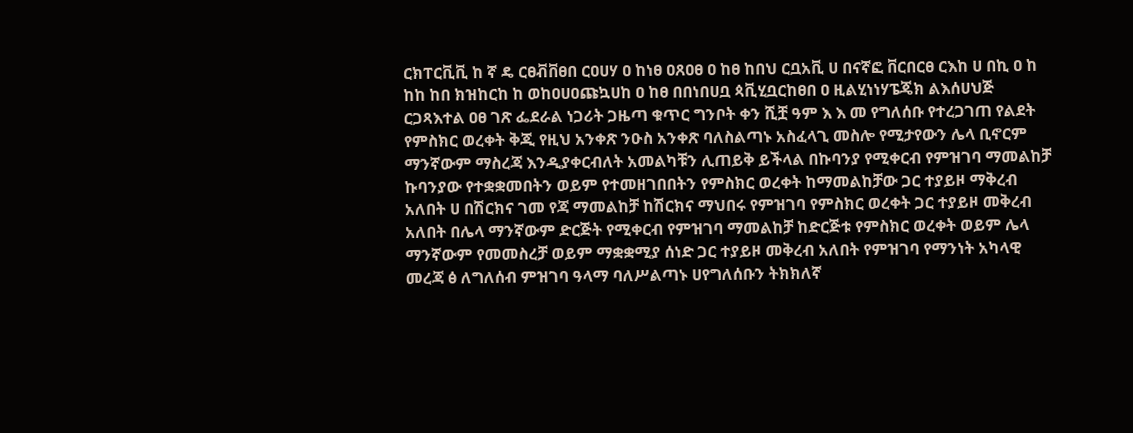ርክፐርቪቪ ከ ኛ ዴ ርፀቭቨፀበ ርዐሀሃ ዐ ከነፀ ዐጸዐፀ ዐ ከፀ ከበህ ርቧአቪ ሀ በናኛፎ ቨርበርፀ ርእከ ሀ በኪ ዐ ከ ከከ ከበ ክዝከርከ ከ ወከዐሀዐጩኳሀከ ዐ ከፀ በበነበሀቧ ጳቪሂቧርከፀበ ዐ ዚልሂነነሃፔጄክ ልእሰሀህጅ ርጋጻእተል ዐፀ ገጽ ፌደራል ነጋሪት ጋዜጣ ቁጥር ግንቦት ቀን ሺቿ ዓም እ እ መ የግለሰቡ የተረጋገጠ የልደት የምስክር ወረቀት ቅጂ የዚህ አንቀጽ ንዑስ አንቀጽ ባለስልጣኑ አስፈላጊ መስሎ የሚታየውን ሌላ ቢኖርም ማንኛውም ማስረጃ እንዲያቀርብለት አመልካቹን ሊጠይቅ ይችላል በኩባንያ የሚቀርብ የምዝገባ ማመልከቻ ኩባንያው የተቋቋመበትን ወይም የተመዘገበበትን የምስክር ወረቀት ከማመልከቻው ጋር ተያይዞ ማቅረብ አለበት ሀ በሽርክና ገመ የጃ ማመልከቻ ከሽርክና ማህበሩ የምዝገባ የምስክር ወረቀት ጋር ተያይዞ መቅረብ አለበት በሌላ ማንኛውም ድርጅት የሚቀርብ የምዝገባ ማመልከቻ ከድርጅቱ የምስክር ወረቀት ወይም ሌላ ማንኛውም የመመስረቻ ወይም ማቋቋሚያ ሰነድ ጋር ተያይዞ መቅረብ አለበት የምዝገባ የማንነት አካላዊ መረጃ ፅ ለግለሰብ ምዝገባ ዓላማ ባለሥልጣኑ ሀየግለሰቡን ትክክለኛ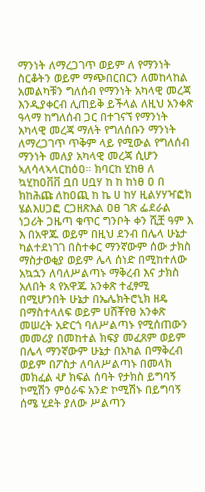ማንነት ለማረጋገጥ ወይም ለ የማንነት ስርቆትን ወይም ማጭበርበርን ለመከላከል አመልካቹን ግለሰብ የማንነት አካላዊ መረጃ እንዲያቀርብ ሊጠይቅ ይችላል ለዚህ አንቀጽ ዓላማ ከግለሰብ ጋር በተገናኘ የማንነት አካላዊ መረጃ ማለት የግለሰቡን ማንነት ለማረጋገጥ ጥቅም ላይ የሚውል የግለሰብ ማንነት መለያ አካላዊ መረጃ ሲሆን ኣለሳላኣላርከዕዐ። ክባርከ ሂከፀ ለ ኳሂከዐቨቨ ቧበ ሀቧሃ ከ ከ ከነፀ ዐ በ ክከሕጩ ለከዐጪ ከ ኬ ሀ ከሃ ዚልሃሃዣፎክ ሄልእሀጋፎ ርጋዘጽእል ዐፀ ገጽ ፌደራል ነጋሪት ጋዜጣ ቁጥር ግንቦት ቀን ሺቿ ዓም እ እ በአዋጁ ወይም በዚህ ደንብ በሌላ ሁኔታ ካልተደነገገ በስተቀር ማንኛውም ሰው ታክስ ማስታወቂያ ወይም ሌላ ሰነድ በሚከተለው አኳኋን ለባለሥልጣኑ ማቅረብ እና ታክስ አለበት ጳ የአዋጁ አንቀጽ ተፈፃሚ በሚሆንበት ሁኔታ በኤሌክትሮኒክ ዘዴ በማስተላለፍ ወይም ሀሸቾየፀ አንቀጽ መሠረት አድርጎ ባለሥልጣኑ የሚሰጠውን መመሪያ በመከተል ክፍያ መፈጸም ወይም በሌላ ማንኛውም ሁኔታ በአካል በማቅረብ ወይም በፖስታ ለባለሥልጣኑ በመላክ መክፈል ሇ ክፍል ሰባት የታክስ ይግባኝ ኮሚሽን ምዕራፍ አንድ ኮሚሽኑ በይግባኝ ሰሜ ሂደት ያለው ሥልጣን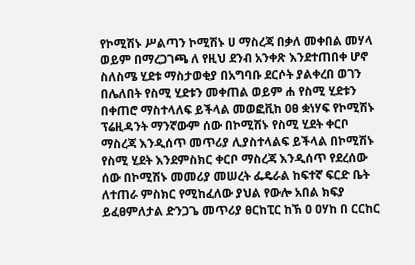የኮሚሽኑ ሥልጣን ኮሚሽኑ ሀ ማስረጃ በቃለ መቀበል መሃላ ወይም በማረጋገጫ ለ የዚህ ደንብ አንቀጽ እንደተጠበቀ ሆኖ ስለስሜ ሂደቱ ማስታወቂያ በአግባቡ ደርሶት ያልቀረበ ወገን በሌለበት የስሚ ሂደቱን መቀጠል ወይም ሐ የስሚ ሂደቱን በቀጠሮ ማስተላለፍ ይችላል መወፎቪከ ዐፀ ቋነሃፍ የኮሚሽኑ ፕሬዚዳንት ማንኛውም ሰው በኮሚሽኑ የስሚ ሂደት ቀርቦ ማስረጃ እንዲሰጥ መጥሪያ ሊያስተላልፍ ይችላል በኮሚሽኑ የስሚ ሂደት እንደምስክር ቀርቦ ማስረጃ እንዲሰጥ የደረሰው ሰው በኮሚሽኑ መመሪያ መሠረት ፌዴራል ከፍተኛ ፍርድ ቤት ለተጠራ ምስክር የሚከፈለው ያህል የውሎ አበል ክፍያ ይፈፀምለታል ድንጋጌ መጥሪያ ፀርከፒር ከኽ ዐ ዐሃከ በ ርርከር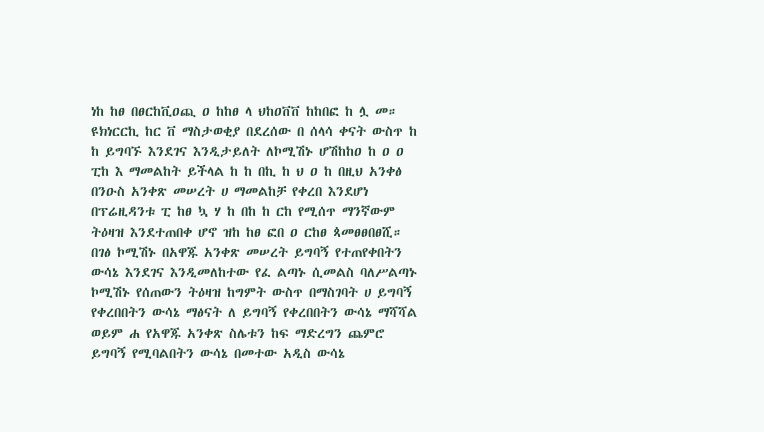ነከ ከፀ በፀርከቪዐጪ ዐ ከከፀ ላ ህከዐቨቨ ከከበፎ ከ ሏ መ። ዩክነርርኪ ከር ቨ ማስታወቂያ በደረሰው በ ሰላሳ ቀናት ውስጥ ከ ከ ይግባኙ እንደገና እንዲታይለት ለኮሚሽኑ ሆሽከከዐ ከ ዐ ዐ ፒከ እ ማመልከት ይችላል ከ ከ በኪ ከ ህ ዐ ከ በዚህ አንቀፅ በንዑስ አንቀጽ መሠረት ሀ ማመልከቻ የቀረበ እንደሆነ በፕሬዚዳንቱ ፒ ከፀ ኳ ሃ ከ በከ ከ ርከ የሚሰጥ ማንኛውም ትዕዛዝ እንደተጠበቀ ሆኖ ዝከ ከፀ ፎበ ዐ ርከፀ ጳመፀፀበፀሺ። በገፅ ኮሚሽኑ በአዋጁ አንቀጽ መሠረት ይግባኝ የተጠየቀበትን ውሳኔ እንደገና እንዲመለከተው የፈ ልጣኑ ሲመልስ ባለሥልጣኑ ኮሚሽኑ የሰጠውን ትዕዛዝ ከግምት ውስጥ በማስገባት ሀ ይግባኝ የቀረበበትን ውሳኔ ማፅናት ለ ይግባኝ የቀረበበትን ውሳኔ ማሻሻል ወይም ሐ የአዋጁ አንቀጽ ስሌቱን ከፍ ማድረግን ጨምሮ ይግባኝ የሚባልበትን ውሳኔ በመተው አዲስ ውሳኔ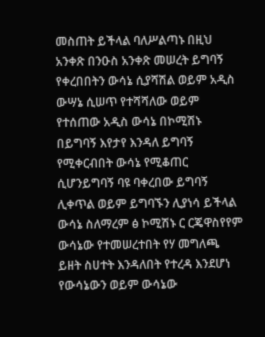መስጠት ይችላል ባለሥልጣኑ በዚህ አንቀጽ በንዑስ አንቀጽ መሠረት ይግባኝ የቀረበበትን ውሳኔ ሲያሻሽል ወይም አዲስ ውሣኔ ሲሠጥ የተሻሻለው ወይም የተሰጠው አዲስ ውሳኔ በኮሚሽኑ በይግባኝ እየታየ እንዳለ ይግባኝ የሚቀርብበት ውሳኔ የሚቆጠር ሲሆንይግባኝ ባዩ ባቀረበው ይግባኝ ሊቀጥል ወይም ይግባኙን ሊያነሳ ይችላል ውሳኔ ስለማረም ፅ ኮሚሽኑ ር ርጄዋስየየም ውሳኔው የተመሠረተበት የሃ መግለጫ ይዘት ስሀተት እንዳለበት የተረዳ እንደሆነ የውሳኔውን ወይም ውሳኔው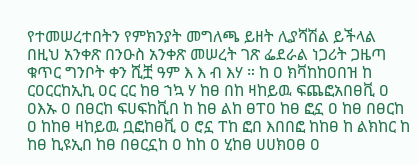የተመሠረተበትን የምክንያት መግለጫ ይዘት ሊያሻሽል ይችላል በዚህ አንቀጽ በንዑስ አንቀጽ መሠረት ገጽ ፌደራል ነጋሪት ጋዜጣ ቁጥር ግንቦት ቀን ሺቿ ዓም እ እ ብ እሃ ። ከ ዐ ክቫከከዐበዝ ከ ርዐርርከኢኪ ዐር ርር ከፀ ኀኳ ሃ ከፀ በከ ዛከይዉ ፍጨፎአበፀቪ ዐ ዐእኡ ዐ በፀርከ ፍሀፍከቪበ ከ ከፀ ልከ ፀፐዐ ከፀ ፎኗ ዐ ከፀ በፀርከ ዐ ከከፀ ዛከይዉ ቧፎከፀቪ ዐ ሮኗ ፐከ ፎበ እበበፎ ከከፀ ከ ልክከር ከ ከፀ ኪዩኢበ ከፀ በፀርኗከ ዐ ከከ ዐ ሂከፀ ሀሀክዐፀ ዐ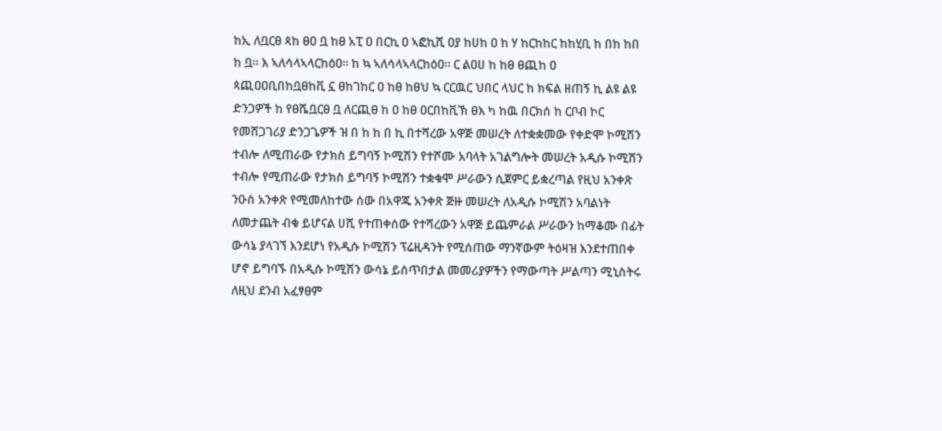ከኢ ለቧርፀ ጳከ ፀዐ ቧ ከፀ አፒ ዐ በርኪ ዐ ኣፎኪሺ ዐያ ከሀከ ዐ ከ ሃ ከርከከር ከከሂቢ ከ በከ ከበ ከ ቧ። እ ኣለሳላኣላርከዕዐ። ከ ኳ ኣለሳላኣላርከዕዐ። ር ልዐሀ ከ ከፀ ፀጪከ ዐ ጳጪዐዐቢበከቧፀከቪ ኗ ፀከገከር ዐ ከፀ ከፀህ ኳ ርርዉር ህበር ላህር ከ ክፍል ዘጠኝ ኪ ልዩ ልዩ ድንጋዎች ከ የፀሼቧርፀ ቧ ለርጪፀ ከ ዐ ከፀ ዐርበከቪኽ ፀእ ካ ከዉ በርክሰ ከ ርቦብ ኮር የመሸጋገሪያ ድንጋጌዎች ዝ በ ከ ከ በ ኪ በተሻረው አዋጅ መሠረት ለተቋቋመው የቀድሞ ኮሚሽን ተብሎ ለሚጠራው የታክስ ይግባኝ ኮሚሽን የተሾሙ አባላት አገልግሎት መሠረት አዲሱ ኮሚሽን ተብሎ የሚጠራው የታክስ ይግባኝ ኮሚሽን ተቋቁሞ ሥራውን ሲጀምር ይቋረጣል የዚህ አንቀጽ ንዑስ አንቀጽ የሚመለከተው ሰው በአዋጁ አንቀጽ ጅዙ መሠረት ለአዲሱ ኮሚሽን አባልነት ለመታጨት ብቁ ይሆናል ሀሺ የተጠቀሰው የተሻረውን አዋጅ ይጨምራል ሥራውን ከማቆሙ በፊት ውሳኔ ያላገኘ እንደሆነ የአዲሱ ኮሚሽን ፕሬዚዳንት የሚሰጠው ማንኛውም ትዕዛዝ እንደተጠበቀ ሆኖ ይግባኙ በአዲሱ ኮሚሽን ውሳኔ ይሰጥበታል መመሪያዎችን የማውጣት ሥልጣን ሚኒስትሩ ለዚህ ደንብ አፈፃፀም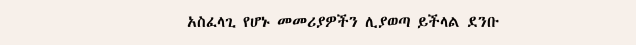አስፈላጊ የሆኑ መመሪያዎችን ሊያወጣ ይችላል ደንቡ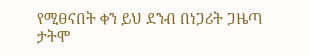የሚፀናበት ቀን ይህ ደንብ በነጋሪት ጋዜጣ ታትሞ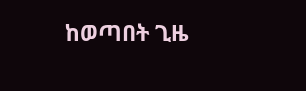ከወጣበት ጊዜ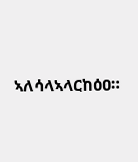ኣለሳላኣላርከዕዐ።